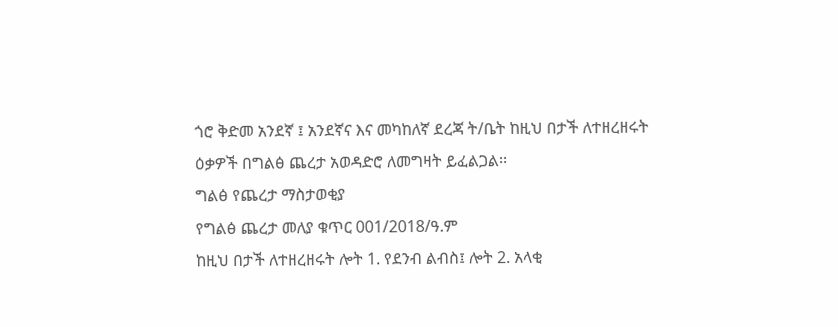ጎሮ ቅድመ አንደኛ ፤ አንደኛና እና መካከለኛ ደረጃ ት/ቤት ከዚህ በታች ለተዘረዘሩት ዕቃዎች በግልፅ ጨረታ አወዳድሮ ለመግዛት ይፈልጋል፡፡
ግልፅ የጨረታ ማስታወቂያ
የግልፅ ጨረታ መለያ ቁጥር 001/2018/ዓ.ም
ከዚህ በታች ለተዘረዘሩት ሎት 1. የደንብ ልብስ፤ ሎት 2. አላቂ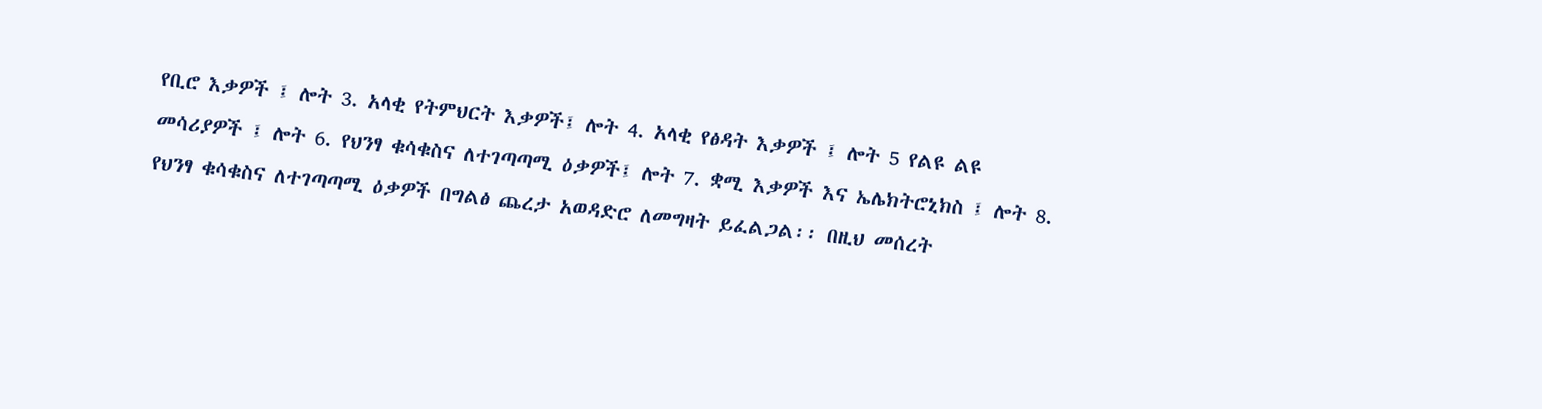የቢሮ እቃዎች ፤ ሎት 3. አላቂ የትምህርት እቃዎች፤ ሎት 4. አላቂ የፅዳት እቃዎች ፤ ሎት 5 የልዩ ልዩ መሳሪያዎች ፤ ሎት 6. የህንፃ ቁሳቁስና ለተገጣጣሚ ዕቃዎች፤ ሎት 7. ቋሚ እቃዎች እና ኤሌክትሮኒክስ ፤ ሎት 8. የህንፃ ቁሳቁስና ለተገጣጣሚ ዕቃዎች በግልፅ ጨረታ አወዳድሮ ለመግዛት ይፈልጋል፡፡ በዚህ መሰረት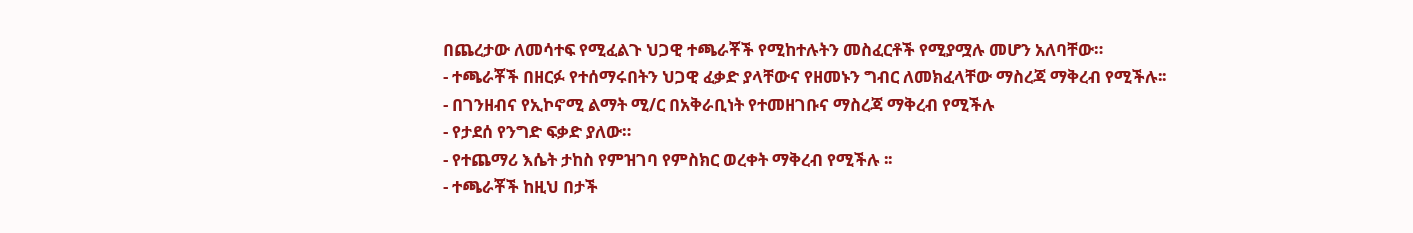በጨረታው ለመሳተፍ የሚፈልጉ ህጋዊ ተጫራቾች የሚከተሉትን መስፈርቶች የሚያሟሉ መሆን አለባቸው።
- ተጫራቾች በዘርፉ የተሰማሩበትን ህጋዊ ፈቃድ ያላቸውና የዘመኑን ግብር ለመክፈላቸው ማስረጃ ማቅረብ የሚችሉ፡፡
- በገንዘብና የኢኮኖሚ ልማት ሚ/ር በአቅራቢነት የተመዘገቡና ማስረጃ ማቅረብ የሚችሉ
- የታደሰ የንግድ ፍቃድ ያለው።
- የተጨማሪ እሴት ታከስ የምዝገባ የምስክር ወረቀት ማቅረብ የሚችሉ ፡፡
- ተጫራቾች ከዚህ በታች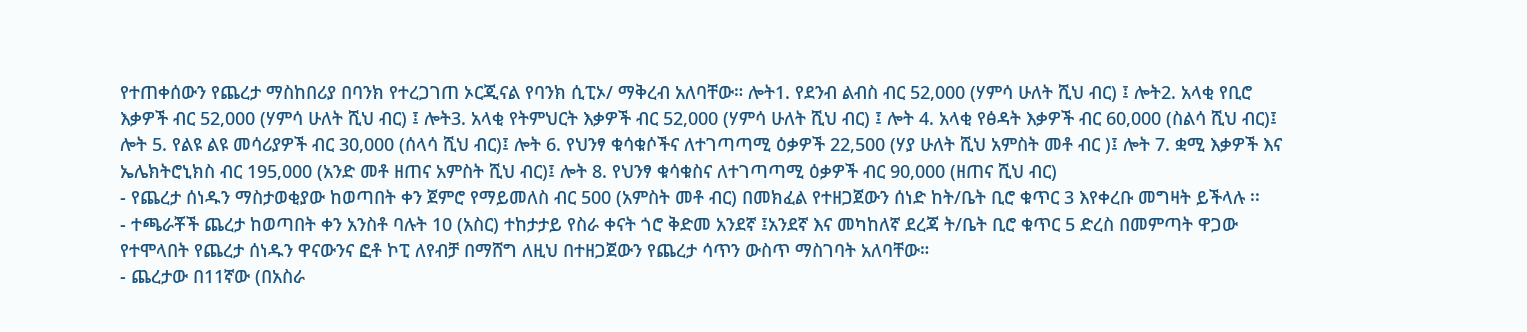የተጠቀሰውን የጨረታ ማስከበሪያ በባንክ የተረጋገጠ ኦርጂናል የባንክ ሲፒኦ/ ማቅረብ አለባቸው። ሎት1. የደንብ ልብስ ብር 52,000 (ሃምሳ ሁለት ሺህ ብር) ፤ ሎት2. አላቂ የቢሮ እቃዎች ብር 52,000 (ሃምሳ ሁለት ሺህ ብር) ፤ ሎት3. አላቂ የትምህርት እቃዎች ብር 52,000 (ሃምሳ ሁለት ሺህ ብር) ፤ ሎት 4. አላቂ የፅዳት እቃዎች ብር 60,000 (ስልሳ ሺህ ብር)፤ ሎት 5. የልዩ ልዩ መሳሪያዎች ብር 30,000 (ሰላሳ ሺህ ብር)፤ ሎት 6. የህንፃ ቁሳቁሶችና ለተገጣጣሚ ዕቃዎች 22,500 (ሃያ ሁለት ሺህ አምስት መቶ ብር )፤ ሎት 7. ቋሚ እቃዎች እና ኤሌክትሮኒክስ ብር 195,000 (አንድ መቶ ዘጠና አምስት ሺህ ብር)፤ ሎት 8. የህንፃ ቁሳቁስና ለተገጣጣሚ ዕቃዎች ብር 90,000 (ዘጠና ሺህ ብር)
- የጨረታ ሰነዱን ማስታወቂያው ከወጣበት ቀን ጀምሮ የማይመለስ ብር 500 (አምስት መቶ ብር) በመክፈል የተዘጋጀውን ሰነድ ከት/ቤት ቢሮ ቁጥር 3 እየቀረቡ መግዛት ይችላሉ ፡፡
- ተጫራቾች ጨረታ ከወጣበት ቀን አንስቶ ባሉት 10 (አስር) ተከታታይ የስራ ቀናት ጎሮ ቅድመ አንደኛ ፤አንደኛ እና መካከለኛ ደረጃ ት/ቤት ቢሮ ቁጥር 5 ድረስ በመምጣት ዋጋው የተሞላበት የጨረታ ሰነዱን ዋናውንና ፎቶ ኮፒ ለየብቻ በማሸግ ለዚህ በተዘጋጀውን የጨረታ ሳጥን ውስጥ ማስገባት አለባቸው።
- ጨረታው በ11ኛው (በአስራ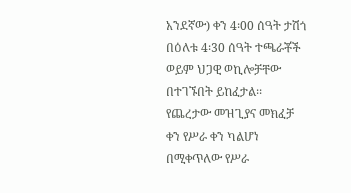አንደኛው) ቀን 4፡00 ሰዓት ታሽጎ በዕለቱ 4፡30 ሰዓት ተጫራቾች ወይም ህጋዊ ወኪሎቻቸው በተገኙበት ይከፈታል፡፡ የጨረታው መዝጊያና መክፈቻ ቀን የሥራ ቀን ካልሆነ በሚቀጥለው የሥራ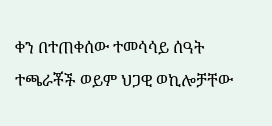ቀን በተጠቀሰው ተመሳሳይ ሰዓት ተጫራቾች ወይም ህጋዊ ወኪሎቻቸው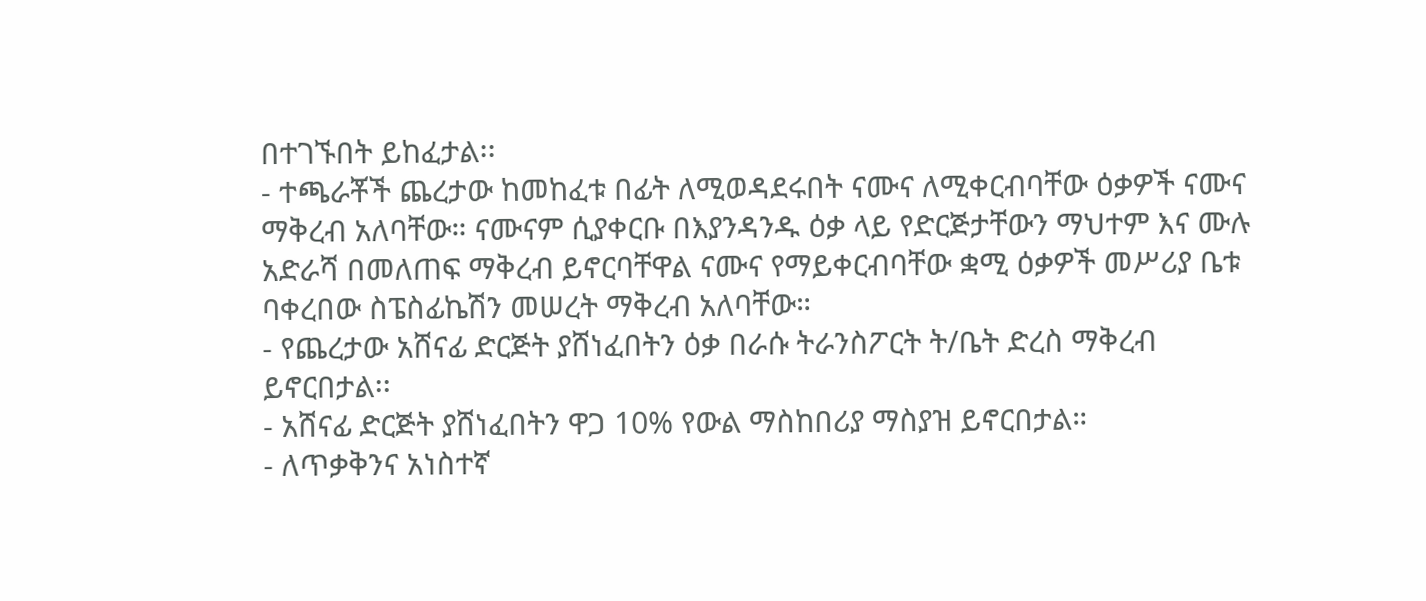በተገኙበት ይከፈታል፡፡
- ተጫራቾች ጨረታው ከመከፈቱ በፊት ለሚወዳደሩበት ናሙና ለሚቀርብባቸው ዕቃዎች ናሙና ማቅረብ አለባቸው። ናሙናም ሲያቀርቡ በእያንዳንዱ ዕቃ ላይ የድርጅታቸውን ማህተም እና ሙሉ አድራሻ በመለጠፍ ማቅረብ ይኖርባቸዋል ናሙና የማይቀርብባቸው ቋሚ ዕቃዎች መሥሪያ ቤቱ ባቀረበው ስፔስፊኬሽን መሠረት ማቅረብ አለባቸው።
- የጨረታው አሸናፊ ድርጅት ያሸነፈበትን ዕቃ በራሱ ትራንስፖርት ት/ቤት ድረስ ማቅረብ ይኖርበታል፡፡
- አሸናፊ ድርጅት ያሸነፈበትን ዋጋ 10% የውል ማስከበሪያ ማስያዝ ይኖርበታል።
- ለጥቃቅንና አነስተኛ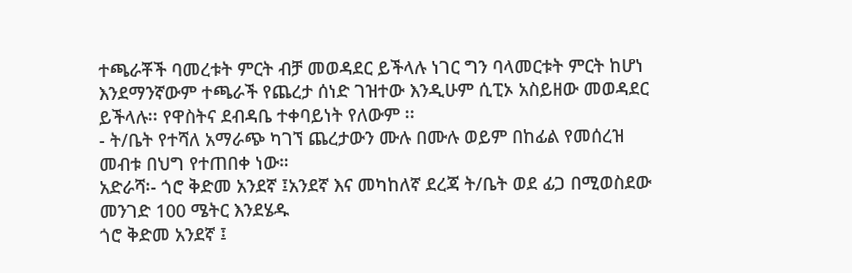ተጫራቾች ባመረቱት ምርት ብቻ መወዳደር ይችላሉ ነገር ግን ባላመርቱት ምርት ከሆነ እንደማንኛውም ተጫራች የጨረታ ሰነድ ገዝተው እንዲሁም ሲፒኦ አስይዘው መወዳደር ይችላሉ፡፡ የዋስትና ደብዳቤ ተቀባይነት የለውም ፡፡
- ት/ቤት የተሻለ አማራጭ ካገኘ ጨረታውን ሙሉ በሙሉ ወይም በከፊል የመሰረዝ መብቱ በህግ የተጠበቀ ነው።
አድራሻ፡- ጎሮ ቅድመ አንደኛ ፤አንደኛ እና መካከለኛ ደረጃ ት/ቤት ወደ ፊጋ በሚወስደው መንገድ 100 ሜትር እንደሄዱ
ጎሮ ቅድመ አንደኛ ፤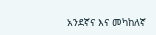አንደኛና እና መካከለኛ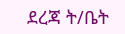ደረጃ ት/ቤት